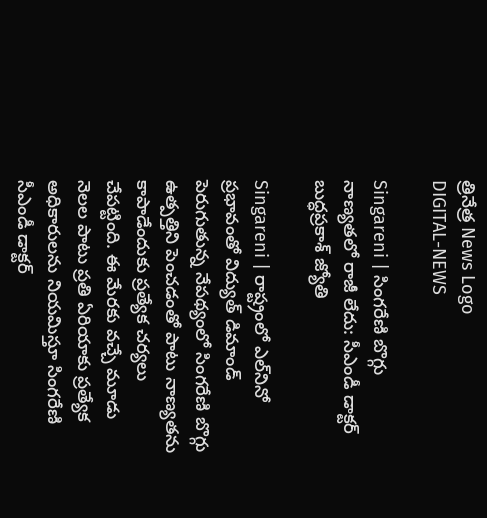త్రినేత్ర News Logo
DIGITAL-NEWS

Singareni | సింగరేణి బొగ్గు నాణ్యతలో రాజీ లేదు: సీఎండీ డాక్టర్ బుద్ధప్రకాశ్ జ్యోతి

Singareni | రాష్ట్రంలో ఎల్‌నినో ప్రభావంతో విద్యుత్ డిమాండ్ పెరుగుతున్న నేపథ్యంలో సింగరేణి బొగ్గు ఉత్పత్తిని పెంచడంతో పాటు నాణ్యతను కాపాడేందుకు ప్రత్యేక చర్యలు చేపట్టింది. ఈ మేరకు వచ్చే మూడు నెలల పాటు ప్రతి ఏరియాకు ప్రత్యేక అధికారులను నియమిస్తూ సింగరేణి సీఎండీ డాక్టర్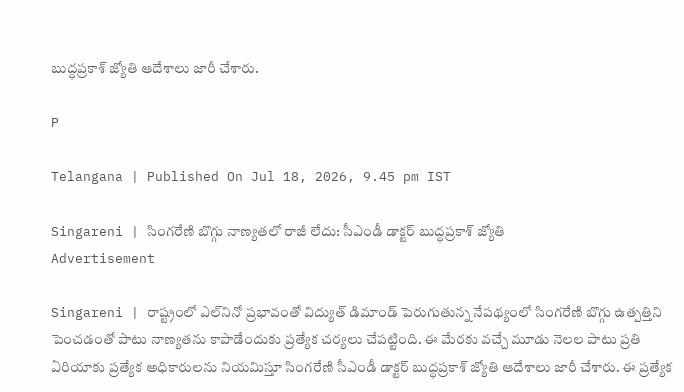బుద్ధప్రకాశ్ జ్యోతి ఆదేశాలు జారీ చేశారు.

P

Telangana | Published On Jul 18, 2026, 9.45 pm IST

Singareni | సింగరేణి బొగ్గు నాణ్యతలో రాజీ లేదు: సీఎండీ డాక్టర్ బుద్ధప్రకాశ్ జ్యోతి
Advertisement

Singareni | రాష్ట్రంలో ఎల్‌నినో ప్రభావంతో విద్యుత్ డిమాండ్ పెరుగుతున్న నేపథ్యంలో సింగరేణి బొగ్గు ఉత్పత్తిని పెంచడంతో పాటు నాణ్యతను కాపాడేందుకు ప్రత్యేక చర్యలు చేపట్టింది. ఈ మేరకు వచ్చే మూడు నెలల పాటు ప్రతి ఏరియాకు ప్రత్యేక అధికారులను నియమిస్తూ సింగరేణి సీఎండీ డాక్టర్ బుద్ధప్రకాశ్ జ్యోతి ఆదేశాలు జారీ చేశారు. ఈ ప్రత్యేక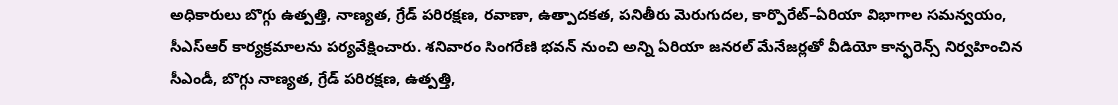అధికారులు బొగ్గు ఉత్పత్తి, నాణ్యత, గ్రేడ్ పరిరక్షణ, రవాణా, ఉత్పాదకత, పనితీరు మెరుగుదల, కార్పొరేట్–ఏరియా విభాగాల సమన్వయం, సీఎస్‌ఆర్ కార్యక్రమాలను ప‌ర్య‌వేక్షించారు. శనివారం సింగరేణి భవన్ నుంచి అన్ని ఏరియా జనరల్ మేనేజర్లతో వీడియో కాన్ఫరెన్స్ నిర్వహించిన సీఎండీ, బొగ్గు నాణ్యత, గ్రేడ్ పరిరక్షణ, ఉత్పత్తి,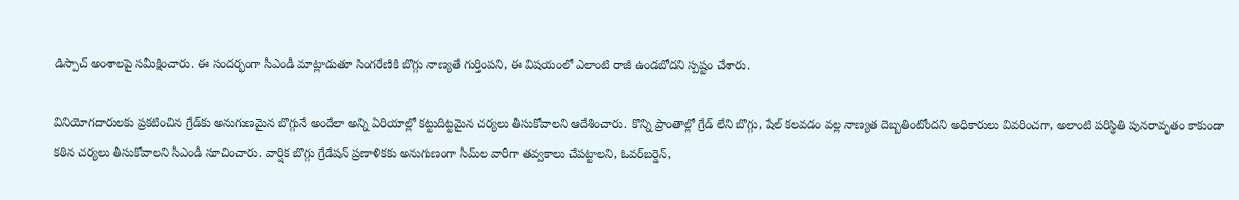డిస్పాచ్ అంశాలపై సమీక్షించారు. ఈ సందర్భంగా సీఎండీ మాట్లాడుతూ సింగరేణికి బొగ్గు నాణ్యతే గుర్తింప‌ని, ఈ విష‌యంలో ఎలాంటి రాజీ ఉండబోదని స్పష్టం చేశారు.

వినియోగదారులకు ప్రకటించిన గ్రేడ్‌కు అనుగుణమైన బొగ్గునే అందేలా అన్ని ఏరియాల్లో కట్టుదిట్టమైన చర్యలు తీసుకోవాలని ఆదేశించారు. కొన్ని ప్రాంతాల్లో గ్రేడ్ లేని బొగ్గు, షేల్ కలవడం వల్ల నాణ్యత దెబ్బతింటోందని అధికారులు వివరించగా, అలాంటి ప‌రిస్థితి పునరావృతం కాకుండా కఠిన చర్యలు తీసుకోవాలని సీఎండీ సూచించారు. వార్షిక బొగ్గు గ్రేడేషన్ ప్రణాళికకు అనుగుణంగా సీమ్‌ల వారీగా తవ్వకాలు చేపట్టాలని, ఓవర్‌బర్డెన్,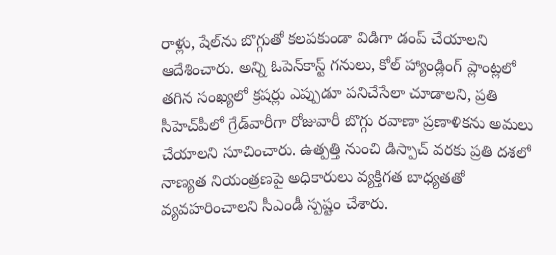రాళ్లు, షేల్‌ను బొగ్గుతో కలపకుండా విడిగా డంప్ చేయాలని ఆదేశించారు. అన్ని ఓపెన్‌కాస్ట్ గనులు, కోల్ హ్యాండ్లింగ్ ప్లాంట్లలో తగిన సంఖ్యలో క్రషర్లు ఎప్పుడూ పనిచేసేలా చూడాలని, ప్రతి సీహెచ్‌పీలో గ్రేడ్‌వారీగా రోజువారీ బొగ్గు రవాణా ప్రణాళికను అమలు చేయాలని సూచించారు. ఉత్పత్తి నుంచి డిస్పాచ్ వరకు ప్రతి దశలో నాణ్యత నియంత్రణపై అధికారులు వ్యక్తిగత బాధ్యతతో వ్యవహరించాలని సీఎండీ స్పష్టం చేశారు.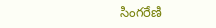సింగరేణి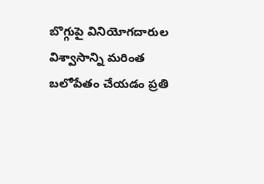బొగ్గుపై వినియోగదారుల విశ్వాసాన్ని మరింత బలోపేతం చేయడం ప్రతి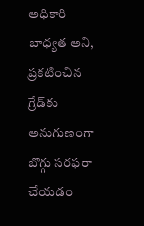అధికారి బాధ్యత అని, ప్రకటించిన గ్రేడ్‌కు అనుగుణంగా బొగ్గు సరఫరా చేయడం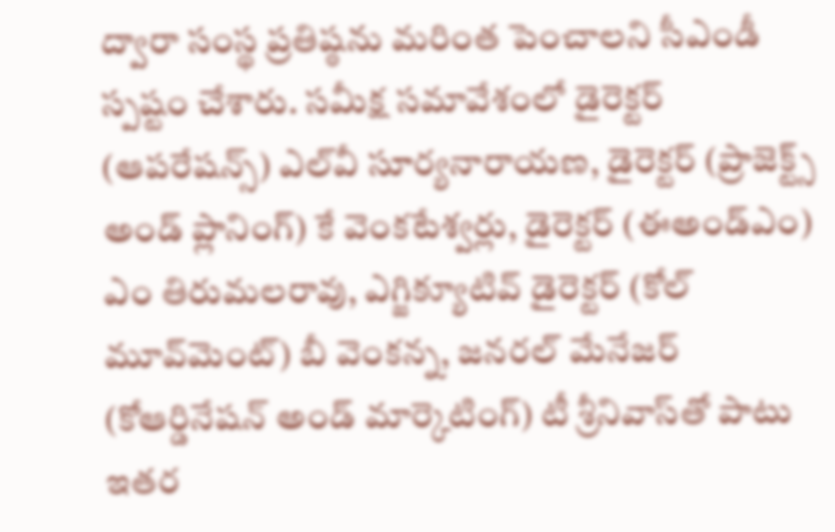ద్వారా సంస్థ ప్రతిష్ఠను మరింత పెంచాలని సీఎండీ స్ప‌ష్టం చేశారు. సమీక్ష సమావేశంలో డైరెక్టర్ (ఆపరేషన్స్) ఎల్‌వీ సూర్యనారాయణ, డైరెక్టర్ (ప్రాజెక్ట్స్ అండ్ ప్లానింగ్) కే వెంకటేశ్వర్లు, డైరెక్టర్ (ఈఅండ్‌ఎం) ఎం తిరుమలరావు, ఎగ్జిక్యూటివ్ డైరెక్టర్ (కోల్ మూవ్‌మెంట్) బీ వెంకన్న, జనరల్ మేనేజర్ (కోఆర్డినేషన్ అండ్ మార్కెటింగ్) టీ శ్రీనివాస్‌తో పాటు ఇతర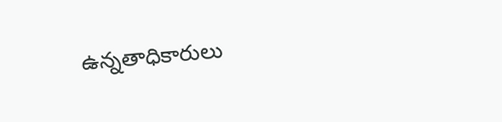ఉన్నతాధికారులు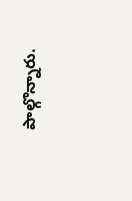పాల్గొన్నారు.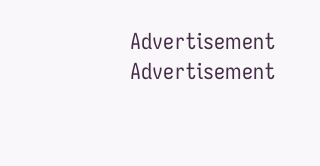Advertisement
Advertisement